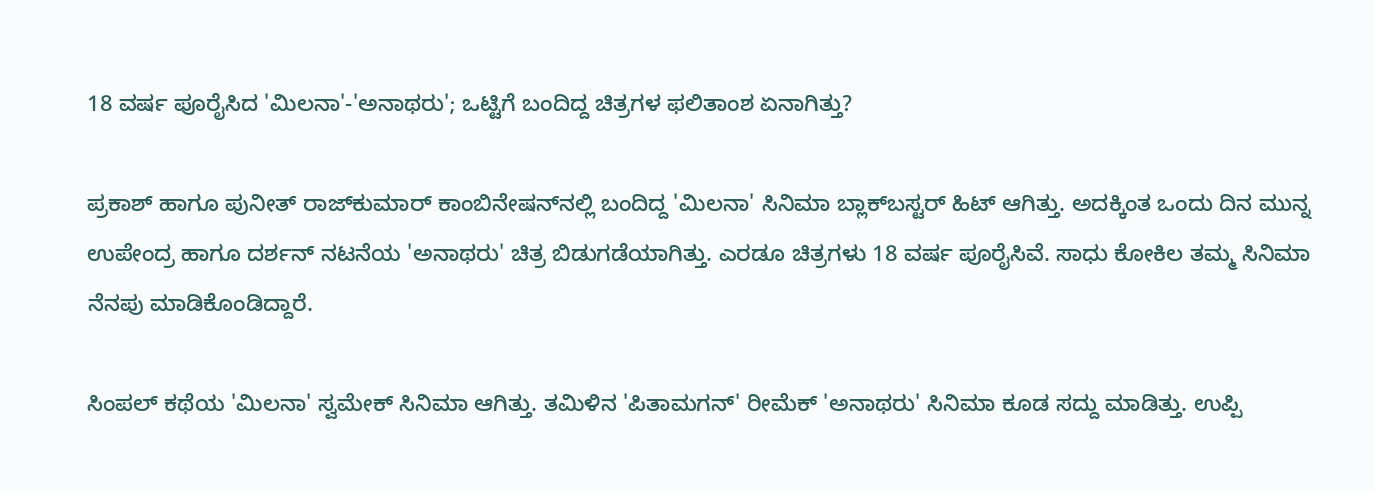18 ವರ್ಷ ಪೂರೈಸಿದ 'ಮಿಲನಾ'-'ಅನಾಥರು'; ಒಟ್ಟಿಗೆ ಬಂದಿದ್ದ ಚಿತ್ರಗಳ ಫಲಿತಾಂಶ ಏನಾಗಿತ್ತು?

ಪ್ರಕಾಶ್ ಹಾಗೂ ಪುನೀತ್ ರಾಜ್‌ಕುಮಾರ್ ಕಾಂಬಿನೇಷನ್‌ನಲ್ಲಿ ಬಂದಿದ್ದ 'ಮಿಲನಾ' ಸಿನಿಮಾ ಬ್ಲಾಕ್‌ಬಸ್ಟರ್ ಹಿಟ್ ಆಗಿತ್ತು. ಅದಕ್ಕಿಂತ ಒಂದು ದಿನ ಮುನ್ನ ಉಪೇಂದ್ರ ಹಾಗೂ ದರ್ಶನ್ ನಟನೆಯ 'ಅನಾಥರು' ಚಿತ್ರ ಬಿಡುಗಡೆಯಾಗಿತ್ತು. ಎರಡೂ ಚಿತ್ರಗಳು 18 ವರ್ಷ ಪೂರೈಸಿವೆ. ಸಾಧು ಕೋಕಿಲ ತಮ್ಮ ಸಿನಿಮಾ ನೆನಪು ಮಾಡಿಕೊಂಡಿದ್ದಾರೆ.

ಸಿಂಪಲ್ ಕಥೆಯ 'ಮಿಲನಾ' ಸ್ವಮೇಕ್ ಸಿನಿಮಾ ಆಗಿತ್ತು. ತಮಿಳಿನ 'ಪಿತಾಮಗನ್' ರೀಮೆಕ್ 'ಅನಾಥರು' ಸಿನಿಮಾ ಕೂಡ ಸದ್ದು ಮಾಡಿತ್ತು. ಉಪ್ಪಿ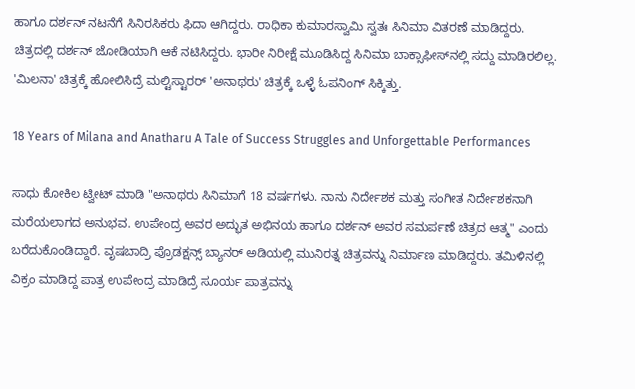ಹಾಗೂ ದರ್ಶನ್ ನಟನೆಗೆ ಸಿನಿರಸಿಕರು ಫಿದಾ ಆಗಿದ್ದರು. ರಾಧಿಕಾ ಕುಮಾರಸ್ವಾಮಿ ಸ್ವತಃ ಸಿನಿಮಾ ವಿತರಣೆ ಮಾಡಿದ್ದರು. ಚಿತ್ರದಲ್ಲಿ ದರ್ಶನ್ ಜೋಡಿಯಾಗಿ ಆಕೆ ನಟಿಸಿದ್ದರು. ಭಾರೀ ನಿರೀಕ್ಷೆ ಮೂಡಿಸಿದ್ದ ಸಿನಿಮಾ ಬಾಕ್ಸಾಫೀಸ್‌ನಲ್ಲಿ ಸದ್ದು ಮಾಡಿರಲಿಲ್ಲ. 'ಮಿಲನಾ' ಚಿತ್ರಕ್ಕೆ ಹೋಲಿಸಿದ್ರೆ ಮಲ್ಟಿಸ್ಟಾರರ್ 'ಅನಾಥರು' ಚಿತ್ರಕ್ಕೆ ಒಳ್ಳೆ ಓಪನಿಂಗ್ ಸಿಕ್ಕಿತ್ತು.

18 Years of Milana and Anatharu A Tale of Success Struggles and Unforgettable Performances

ಸಾಧು ಕೋಕಿಲ ಟ್ವೀಟ್ ಮಾಡಿ "ಅನಾಥರು ಸಿನಿಮಾಗೆ 18 ವರ್ಷಗಳು. ನಾನು ನಿರ್ದೇಶಕ ಮತ್ತು ಸಂಗೀತ ನಿರ್ದೇಶಕನಾಗಿ ಮರೆಯಲಾಗದ ಅನುಭವ. ಉಪೇಂದ್ರ ಅವರ ಅದ್ಭುತ ಅಭಿನಯ ಹಾಗೂ ದರ್ಶನ್ ಅವರ ಸಮರ್ಪಣೆ ಚಿತ್ರದ ಆತ್ಮ" ಎಂದು ಬರೆದುಕೊಂಡಿದ್ದಾರೆ. ವೃಷಬಾದ್ರಿ ಪ್ರೊಡಕ್ಷನ್ಸ್ ಬ್ಯಾನರ್ ಅಡಿಯಲ್ಲಿ ಮುನಿರತ್ನ ಚಿತ್ರವನ್ನು ನಿರ್ಮಾಣ ಮಾಡಿದ್ದರು. ತಮಿಳಿನಲ್ಲಿ ವಿಕ್ರಂ ಮಾಡಿದ್ದ ಪಾತ್ರ ಉಪೇಂದ್ರ ಮಾಡಿದ್ರೆ ಸೂರ್ಯ ಪಾತ್ರವನ್ನು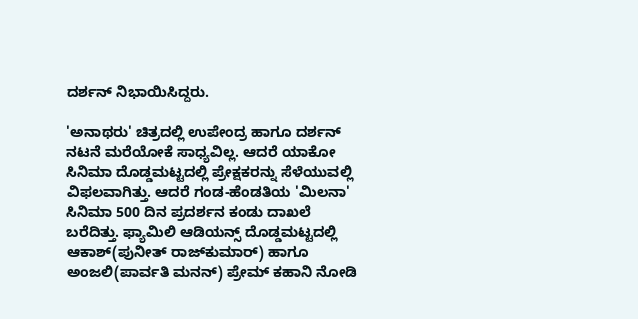ದರ್ಶನ್ ನಿಭಾಯಿಸಿದ್ದರು.

'ಅನಾಥರು' ಚಿತ್ರದಲ್ಲಿ ಉಪೇಂದ್ರ ಹಾಗೂ ದರ್ಶನ್ ನಟನೆ ಮರೆಯೋಕೆ ಸಾಧ್ಯವಿಲ್ಲ. ಆದರೆ ಯಾಕೋ ಸಿನಿಮಾ ದೊಡ್ಡಮಟ್ಟದಲ್ಲಿ ಪ್ರೇಕ್ಷಕರನ್ನು ಸೆಳೆಯುವಲ್ಲಿ ವಿಫಲವಾಗಿತ್ತು. ಆದರೆ ಗಂಡ-ಹೆಂಡತಿಯ 'ಮಿಲನಾ' ಸಿನಿಮಾ 500 ದಿನ ಪ್ರದರ್ಶನ ಕಂಡು ದಾಖಲೆ ಬರೆದಿತ್ತು. ಫ್ಯಾಮಿಲಿ ಆಡಿಯನ್ಸ್ ದೊಡ್ಡಮಟ್ಟದಲ್ಲಿ ಆಕಾಶ್(ಪುನೀತ್ ರಾಜ್‌ಕುಮಾರ್) ಹಾಗೂ ಅಂಜಲಿ(ಪಾರ್ವತಿ ಮನನ್) ಪ್ರೇಮ್ ಕಹಾನಿ ನೋಡಿ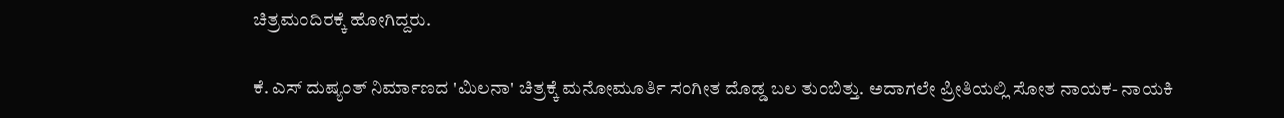ಚಿತ್ರಮಂದಿರಕ್ಕೆ ಹೋಗಿದ್ದರು.

ಕೆ. ಎಸ್ ದುಷ್ಯಂತ್ ನಿರ್ಮಾಣದ 'ಮಿಲನಾ' ಚಿತ್ರಕ್ಕೆ ಮನೋಮೂರ್ತಿ ಸಂಗೀತ ದೊಡ್ಡ ಬಲ ತುಂಬಿತ್ತು. ಅದಾಗಲೇ ಪ್ರೀತಿಯಲ್ಲಿ ಸೋತ ನಾಯಕ- ನಾಯಕಿ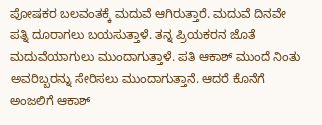ಪೋಷಕರ ಬಲವಂತಕ್ಕೆ ಮದುವೆ ಆಗಿರುತ್ತಾರೆ. ಮದುವೆ ದಿನವೇ ಪತ್ನಿ ದೂರಾಗಲು ಬಯಸುತ್ತಾಳೆ. ತನ್ನ ಪ್ರಿಯಕರನ ಜೊತೆ ಮದುವೆಯಾಗುಲು ಮುಂದಾಗುತ್ತಾಳೆ. ಪತಿ ಆಕಾಶ್ ಮುಂದೆ ನಿಂತು ಅವರಿಬ್ಬರನ್ನು ಸೇರಿಸಲು ಮುಂದಾಗುತ್ತಾನೆ. ಆದರೆ ಕೊನೆಗೆ ಅಂಜಲಿಗೆ ಆಕಾಶ್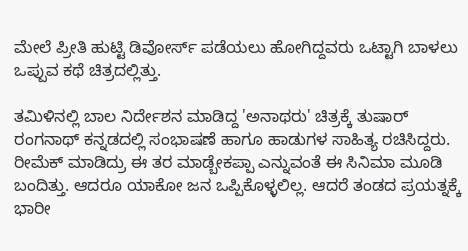ಮೇಲೆ ಪ್ರೀತಿ ಹುಟ್ಟಿ ಡಿವೋರ್ಸ್‌ ಪಡೆಯಲು ಹೋಗಿದ್ದವರು ಒಟ್ಟಾಗಿ ಬಾಳಲು ಒಪ್ಪುವ ಕಥೆ ಚಿತ್ರದಲ್ಲಿತ್ತು.

ತಮಿಳಿನಲ್ಲಿ ಬಾಲ ನಿರ್ದೇಶನ ಮಾಡಿದ್ದ 'ಅನಾಥರು' ಚಿತ್ರಕ್ಕೆ ತುಷಾರ್ ರಂಗನಾಥ್ ಕನ್ನಡದಲ್ಲಿ ಸಂಭಾಷಣೆ ಹಾಗೂ ಹಾಡುಗಳ ಸಾಹಿತ್ಯ ರಚಿಸಿದ್ದರು. ರೀಮೆಕ್ ಮಾಡಿದ್ರು ಈ ತರ ಮಾಡ್ಬೇಕಪ್ಪಾ ಎನ್ನುವಂತೆ ಈ ಸಿನಿಮಾ ಮೂಡಿ ಬಂದಿತ್ತು. ಆದರೂ ಯಾಕೋ ಜನ ಒಪ್ಪಿಕೊಳ್ಳಲಿಲ್ಲ. ಆದರೆ ತಂಡದ ಪ್ರಯತ್ನಕ್ಕೆ ಭಾರೀ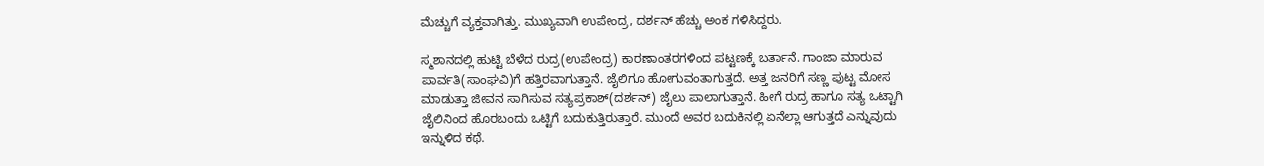ಮೆಚ್ಚುಗೆ ವ್ಯಕ್ತವಾಗಿತ್ತು. ಮುಖ್ಯವಾಗಿ ಉಪೇಂದ್ರ, ದರ್ಶನ್ ಹೆಚ್ಚು ಅಂಕ ಗಳಿಸಿದ್ದರು.

ಸ್ಮಶಾನದಲ್ಲಿ ಹುಟ್ಟಿ ಬೆಳೆದ ರುದ್ರ(ಉಪೇಂದ್ರ) ಕಾರಣಾಂತರಗಳಿಂದ ಪಟ್ಟಣಕ್ಕೆ ಬರ್ತಾನೆ. ಗಾಂಜಾ ಮಾರುವ ಪಾರ್ವತಿ(ಸಾಂಘವಿ)ಗೆ ಹತ್ತಿರವಾಗುತ್ತಾನೆ. ಜೈಲಿಗೂ ಹೋಗುವಂತಾಗುತ್ತದೆ. ಅತ್ತ ಜನರಿಗೆ ಸಣ್ಣ ಪುಟ್ಟ ಮೋಸ ಮಾಡುತ್ತಾ ಜೀವನ ಸಾಗಿಸುವ ಸತ್ಯಪ್ರಕಾಶ್(ದರ್ಶನ್) ಜೈಲು ಪಾಲಾಗುತ್ತಾನೆ. ಹೀಗೆ ರುದ್ರ ಹಾಗೂ ಸತ್ಯ ಒಟ್ಟಾಗಿ ಜೈಲಿನಿಂದ ಹೊರಬಂದು ಒಟ್ಟಿಗೆ ಬದುಕುತ್ತಿರುತ್ತಾರೆ. ಮುಂದೆ ಅವರ ಬದುಕಿನಲ್ಲಿ ಏನೆಲ್ಲಾ ಆಗುತ್ತದೆ ಎನ್ನುವುದು ಇನ್ನುಳಿದ ಕಥೆ.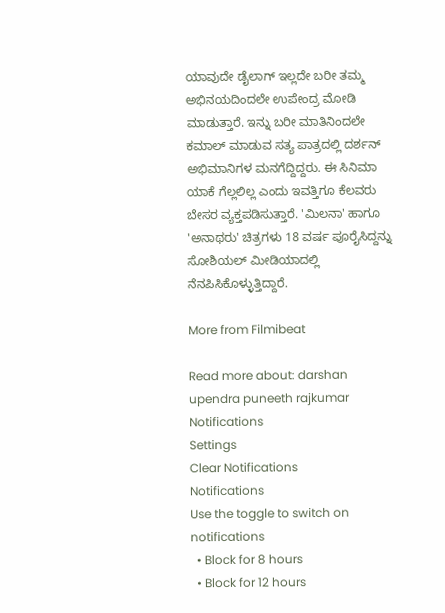ಯಾವುದೇ ಡೈಲಾಗ್ ಇಲ್ಲದೇ ಬರೀ ತಮ್ಮ ಅಭಿನಯದಿಂದಲೇ ಉಪೇಂದ್ರ ಮೋಡಿ ಮಾಡುತ್ತಾರೆ. ಇನ್ನು ಬರೀ ಮಾತಿನಿಂದಲೇ ಕಮಾಲ್ ಮಾಡುವ ಸತ್ಯ ಪಾತ್ರದಲ್ಲಿ ದರ್ಶನ್ ಅಭಿಮಾನಿಗಳ ಮನಗೆದ್ದಿದ್ದರು. ಈ ಸಿನಿಮಾ ಯಾಕೆ ಗೆಲ್ಲಲಿಲ್ಲ ಎಂದು ಇವತ್ತಿಗೂ ಕೆಲವರು ಬೇಸರ ವ್ಯಕ್ತಪಡಿಸುತ್ತಾರೆ. 'ಮಿಲನಾ' ಹಾಗೂ 'ಅನಾಥರು' ಚಿತ್ರಗಳು 18 ವರ್ಷ ಪೂರೈಸಿದ್ದನ್ನು ಸೋಶಿಯಲ್ ಮೀಡಿಯಾದಲ್ಲಿ ನೆನಪಿಸಿಕೊಳ್ಳುತ್ತಿದ್ದಾರೆ.

More from Filmibeat

Read more about: darshan upendra puneeth rajkumar
Notifications
Settings
Clear Notifications
Notifications
Use the toggle to switch on notifications
  • Block for 8 hours
  • Block for 12 hours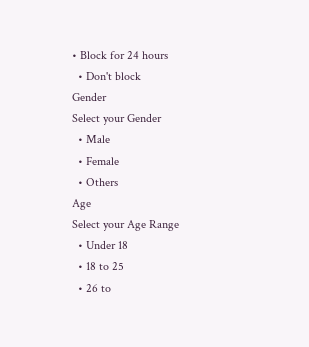• Block for 24 hours
  • Don't block
Gender
Select your Gender
  • Male
  • Female
  • Others
Age
Select your Age Range
  • Under 18
  • 18 to 25
  • 26 to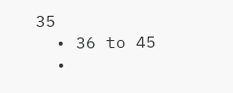35
  • 36 to 45
  •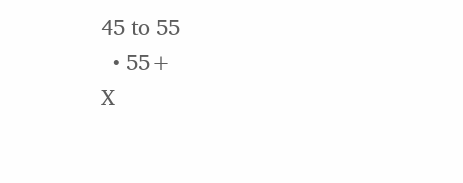45 to 55
  • 55+
X